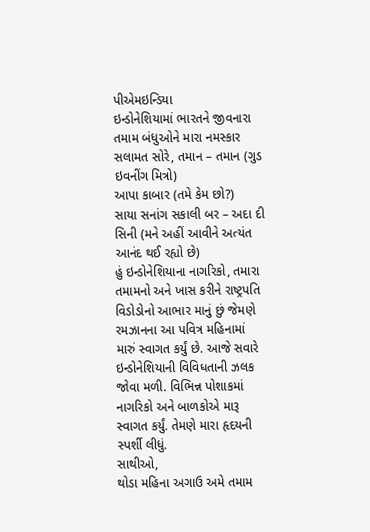પીએમઇન્ડિયા
ઇન્ડોનેશિયામાં ભારતને જીવનારા તમામ બંધુઓને મારા નમસ્કાર
સલામત સોરે, તમાન – તમાન (ગુડ ઇવનીંગ મિત્રો)
આપા કાબાર (તમે કેમ છો?)
સાયા સનાંગ સકાલી બર – અદા દી સિની (મને અહીં આવીને અત્યંત આનંદ થઈ રહ્યો છે)
હું ઇન્ડોનેશિયાના નાગરિકો, તમારા તમામનો અને ખાસ કરીને રાષ્ટ્રપતિ વિડોડોનો આભાર માનું છું જેમણે રમઝાનના આ પવિત્ર મહિનામાં મારું સ્વાગત કર્યું છે. આજે સવારે ઇન્ડોનેશિયાની વિવિધતાની ઝલક જોવા મળી. વિભિન્ન પોશાકમાં નાગરિકો અને બાળકોએ મારૂ સ્વાગત કર્યું. તેમણે મારા હૃદયની સ્પર્શી લીધું.
સાથીઓ,
થોડા મહિના અગાઉ અમે તમામ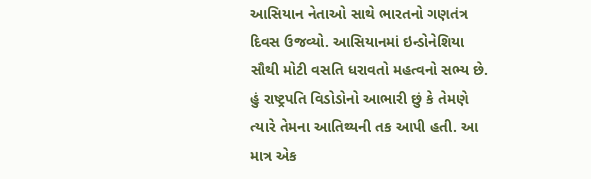આસિયાન નેતાઓ સાથે ભારતનો ગણતંત્ર દિવસ ઉજવ્યો. આસિયાનમાં ઇન્ડોનેશિયા સૌથી મોટી વસતિ ધરાવતો મહત્વનો સભ્ય છે. હું રાષ્ટ્રપતિ વિડોડોનો આભારી છું કે તેમણે ત્યારે તેમના આતિથ્યની તક આપી હતી. આ માત્ર એક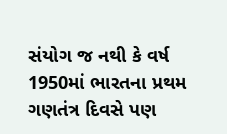સંયોગ જ નથી કે વર્ષ 1950માં ભારતના પ્રથમ ગણતંત્ર દિવસે પણ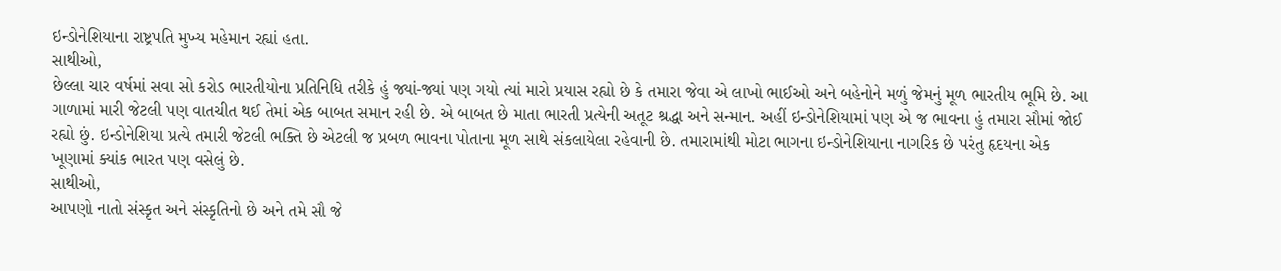ઇન્ડોનેશિયાના રાષ્ટ્રપતિ મુખ્ય મહેમાન રહ્યાં હતા.
સાથીઓ,
છેલ્લા ચાર વર્ષમાં સવા સો કરોડ ભારતીયોના પ્રતિનિધિ તરીકે હું જ્યાં-જ્યાં પણ ગયો ત્યાં મારો પ્રયાસ રહ્યો છે કે તમારા જેવા એ લાખો ભાઈઓ અને બહેનોને મળું જેમનું મૂળ ભારતીય ભૂમિ છે. આ ગાળામાં મારી જેટલી પણ વાતચીત થઈ તેમાં એક બાબત સમાન રહી છે. એ બાબત છે માતા ભારતી પ્રત્યેની અતૂટ શ્રદ્ધા અને સન્માન. અહીં ઇન્ડોનેશિયામાં પણ એ જ ભાવના હું તમારા સૌમાં જોઈ રહ્યો છું. ઇન્ડોનેશિયા પ્રત્યે તમારી જેટલી ભક્તિ છે એટલી જ પ્રબળ ભાવના પોતાના મૂળ સાથે સંકલાયેલા રહેવાની છે. તમારામાંથી મોટા ભાગના ઇન્ડોનેશિયાના નાગરિક છે પરંતુ હૃદયના એક ખૂણામાં ક્યાંક ભારત પણ વસેલું છે.
સાથીઓ,
આપણો નાતો સંસ્કૃત અને સંસ્કૃતિનો છે અને તમે સૌ જે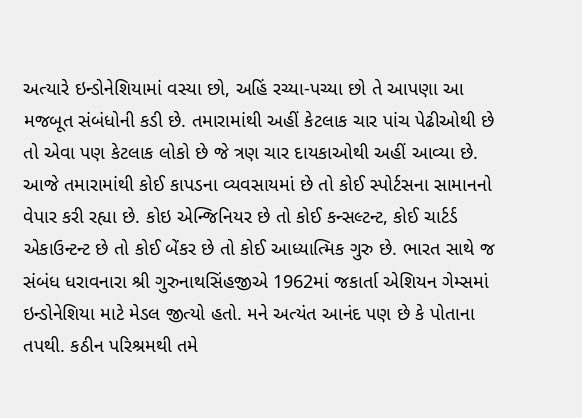અત્યારે ઇન્ડોનેશિયામાં વસ્યા છો, અહિં રચ્યા-પચ્યા છો તે આપણા આ મજબૂત સંબંધોની કડી છે. તમારામાંથી અહીં કેટલાક ચાર પાંચ પેઢીઓથી છે તો એવા પણ કેટલાક લોકો છે જે ત્રણ ચાર દાયકાઓથી અહીં આવ્યા છે. આજે તમારામાંથી કોઈ કાપડના વ્યવસાયમાં છે તો કોઈ સ્પોર્ટસના સામાનનો વેપાર કરી રહ્યા છે. કોઇ એન્જિનિયર છે તો કોઈ કન્સલ્ટન્ટ, કોઈ ચાર્ટર્ડ એકાઉન્ટન્ટ છે તો કોઈ બેંકર છે તો કોઈ આધ્યાત્મિક ગુરુ છે. ભારત સાથે જ સંબંધ ધરાવનારા શ્રી ગુરુનાથસિંહજીએ 1962માં જકાર્તા એશિયન ગેમ્સમાં ઇન્ડોનેશિયા માટે મેડલ જીત્યો હતો. મને અત્યંત આનંદ પણ છે કે પોતાના તપથી. કઠીન પરિશ્રમથી તમે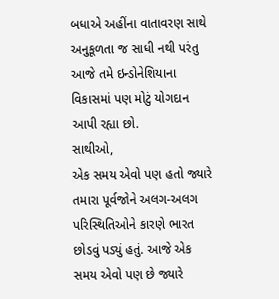બધાએ અહીંના વાતાવરણ સાથે અનુકૂળતા જ સાધી નથી પરંતુ આજે તમે ઇન્ડોનેશિયાના વિકાસમાં પણ મોટું યોગદાન આપી રહ્યા છો.
સાથીઓ,
એક સમય એવો પણ હતો જ્યારે તમારા પૂર્વજોને અલગ-અલગ પરિસ્થિતિઓને કારણે ભારત છોડવું પડ્યું હતું. આજે એક સમય એવો પણ છે જ્યારે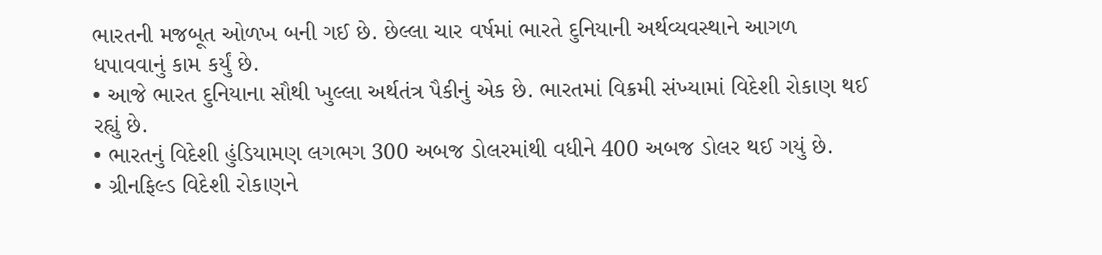ભારતની મજબૂત ઓળખ બની ગઈ છે. છેલ્લા ચાર વર્ષમાં ભારતે દુનિયાની અર્થવ્યવસ્થાને આગળ ધપાવવાનું કામ કર્યું છે.
• આજે ભારત દુનિયાના સૌથી ખુલ્લા અર્થતંત્ર પૈકીનું એક છે. ભારતમાં વિક્રમી સંખ્યામાં વિદેશી રોકાણ થઈ રહ્યું છે.
• ભારતનું વિદેશી હુંડિયામણ લગભગ 300 અબજ ડોલરમાંથી વધીને 400 અબજ ડોલર થઈ ગયું છે.
• ગ્રીનફિલ્ડ વિદેશી રોકાણને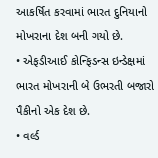આકર્ષિત કરવામાં ભારત દુનિયાનો મોખરાના દેશ બની ગયો છે.
• એફડીઆઈ કોન્ફિડન્સ ઇન્ડેક્ષમાં ભારત મોખરાની બે ઉભરતી બજારો પૈકીનો એક દેશ છે.
• વર્લ્ડ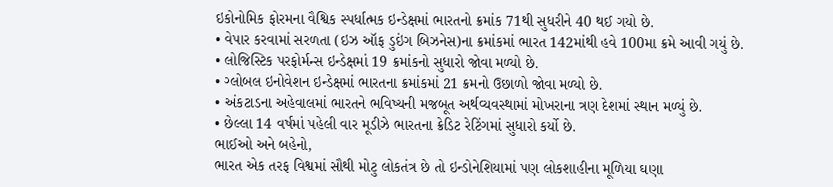ઇકોનોમિક ફોરમના વૈશ્વિક સ્પર્ધાત્મક ઇન્ડેક્ષમાં ભારતનો ક્રમાંક 71થી સુધરીને 40 થઈ ગયો છે.
• વેપાર કરવામાં સરળતા (ઇઝ ઑફ ડુઇંગ બિઝનેસ)ના ક્રમાંકમાં ભારત 142માંથી હવે 100મા ક્રમે આવી ગયું છે.
• લોજિસ્ટિક પરફોર્મન્સ ઇન્ડેક્ષમાં 19 ક્રમાંકનો સુધારો જોવા મળ્યો છે.
• ગ્લોબલ ઇનોવેશન ઇન્ડેક્ષમાં ભારતના ક્રમાંકમાં 21 ક્રમનો ઉછાળો જોવા મળ્યો છે.
• અંકટાડના અહેવાલમાં ભારતને ભવિષ્યની મજબૂત અર્થવ્યવસ્થામાં મોખરાના ત્રણ દેશમાં સ્થાન મળ્યું છે.
• છેલ્લા 14 વર્ષમાં પહેલી વાર મૂડીઝે ભારતના ક્રેડિટ રેટિંગમાં સુધારો કર્યો છે.
ભાઈઓ અને બહેનો,
ભારત એક તરફ વિશ્વમાં સૌથી મોટુ લોકતંત્ર છે તો ઇન્ડોનેશિયામાં પણ લોકશાહીના મૂળિયા ઘણા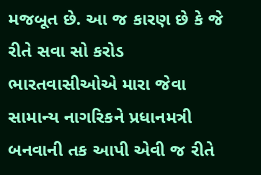મજબૂત છે. આ જ કારણ છે કે જે રીતે સવા સો કરોડ ભારતવાસીઓએ મારા જેવા સામાન્ય નાગરિકને પ્રધાનમત્રી બનવાની તક આપી એવી જ રીતે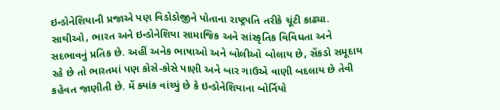ઇન્ડોનેશિયાની પ્રજાએ પણ વિડોડોજીને પોતાના રાષ્ટ્રપતિ તરીકે ચૂંટી કાઢ્યા. સાથીઓ, ભારત અને ઇન્ડોનેશિયા સામાજિક અને સાંસ્કૃતિક વિવિધતા અને સદભાવનું પ્રતિક છે. અહીં અનેક ભાષાઓ અને બોલીઓ બોલાય છે, સેંકડો સમૂદાય રહે છે તો ભારતમાં પણ કોસે-કોસે પાણી અને બાર ગાઉએ વાણી બદલાય છે તેવી કહેવત જાણીતી છે. મેં ક્યાંક વાંચ્યું છે કે ઇન્ડોનેશિયાના બોર્નિયો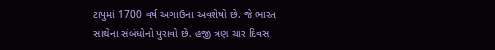ટાપુમાં 1700 વર્ષ અગાઉના અવશેષો છે. જે ભારત સાથેના સંબંધોનો પુરાવો છે. હજી ત્રણ ચાર દિવસ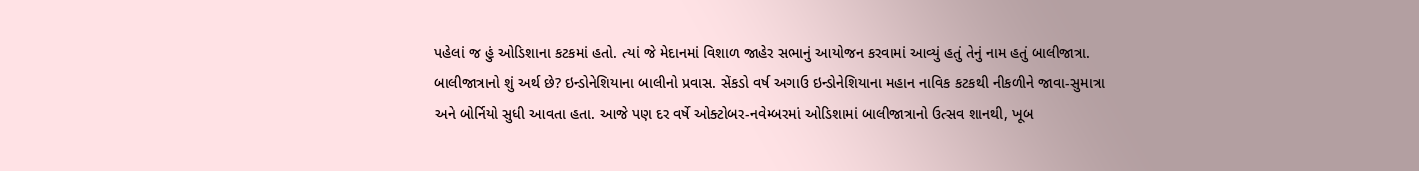પહેલાં જ હું ઓડિશાના કટકમાં હતો. ત્યાં જે મેદાનમાં વિશાળ જાહેર સભાનું આયોજન કરવામાં આવ્યું હતું તેનું નામ હતું બાલીજાત્રા. બાલીજાત્રાનો શું અર્થ છે? ઇન્ડોનેશિયાના બાલીનો પ્રવાસ. સેંકડો વર્ષ અગાઉ ઇન્ડોનેશિયાના મહાન નાવિક કટકથી નીકળીને જાવા-સુમાત્રા અને બોર્નિયો સુધી આવતા હતા. આજે પણ દર વર્ષે ઓક્ટોબર-નવેમ્બરમાં ઓડિશામાં બાલીજાત્રાનો ઉત્સવ શાનથી, ખૂબ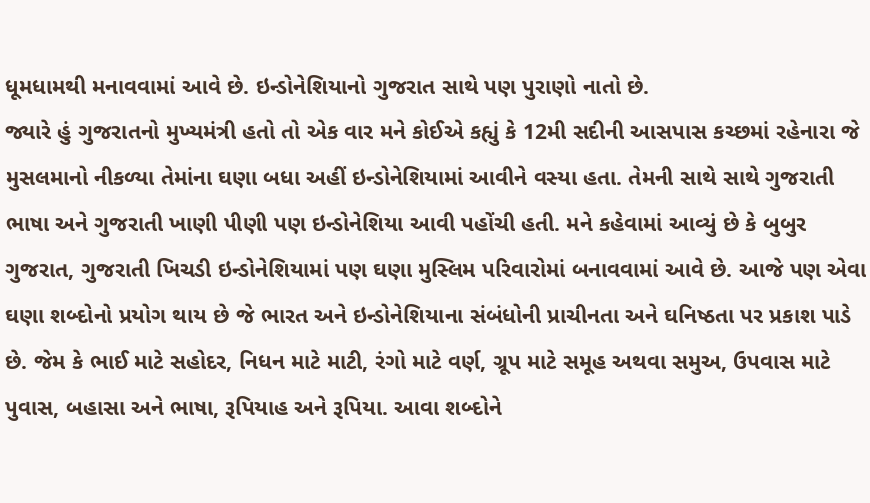ધૂમધામથી મનાવવામાં આવે છે. ઇન્ડોનેશિયાનો ગુજરાત સાથે પણ પુરાણો નાતો છે.
જ્યારે હું ગુજરાતનો મુખ્યમંત્રી હતો તો એક વાર મને કોઈએ કહ્યું કે 12મી સદીની આસપાસ કચ્છમાં રહેનારા જે મુસલમાનો નીકળ્યા તેમાંના ઘણા બધા અહીં ઇન્ડોનેશિયામાં આવીને વસ્યા હતા. તેમની સાથે સાથે ગુજરાતી ભાષા અને ગુજરાતી ખાણી પીણી પણ ઇન્ડોનેશિયા આવી પહોંચી હતી. મને કહેવામાં આવ્યું છે કે બુબુર ગુજરાત, ગુજરાતી ખિચડી ઇન્ડોનેશિયામાં પણ ઘણા મુસ્લિમ પરિવારોમાં બનાવવામાં આવે છે. આજે પણ એવા ઘણા શબ્દોનો પ્રયોગ થાય છે જે ભારત અને ઇન્ડોનેશિયાના સંબંધોની પ્રાચીનતા અને ઘનિષ્ઠતા પર પ્રકાશ પાડે છે. જેમ કે ભાઈ માટે સહોદર, નિધન માટે માટી, રંગો માટે વર્ણ, ગ્રૂપ માટે સમૂહ અથવા સમુઅ, ઉપવાસ માટે પુવાસ, બહાસા અને ભાષા, રૂપિયાહ અને રૂપિયા. આવા શબ્દોને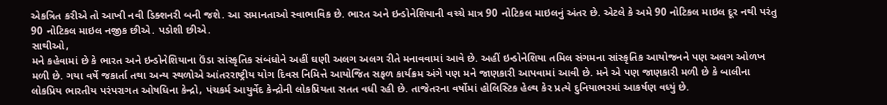એકત્રિત કરીએ તો આખી નવી ડિક્શનરી બની જશે. આ સમાનતાઓ સ્વાભાવિક છે. ભારત અને ઇન્ડોનેશિયાની વચ્ચે માત્ર 90 નોટિકલ માઇલનું અંતર છે. એટલે કે અમે 90 નોટિકલ માઇલ દૂર નથી પરંતુ 90 નોટિકલ માઇલ નજીક છીએ. પડોશી છીએ.
સાથીઓ,
મને કહેવામાં છે કે ભારત અને ઇન્ડોનેશિયાના ઉંડા સાંસ્કૃતિક સંબંધોને અહીં ઘણી અલગ અલગ રીતે મનાવવામાં આવે છે. અહીં ઇન્ડોનેશિયા તમિલ સંગમના સાંસ્કૃતિક આયોજનને પણ અલગ ઓળખ મળી છે. ગયા વર્ષે જકાર્તા તથા અન્ય સ્થળોએ આંતરરાષ્ટ્રીય યોગ દિવસ નિમિત્તે આયોજિત સફળ કાર્યક્રમ અંગે પણ મને જાણકારી આપવામાં આવી છે. મને એ પણ જાણકારી મળી છે કે બાલીના લોકપ્રિય ભારતીય પરંપરાગત ઓષધિના કેન્દ્રો, પંચકર્મ આયુર્વેદ કેન્દ્રોની લોકપ્રિયતા સતત વધી રહી છે. તાજેતરના વર્ષોમાં હોલિસ્ટિક હેલ્થ કેર પ્રત્યે દુનિયાભરમાં આકર્ષણ વધ્યું છે.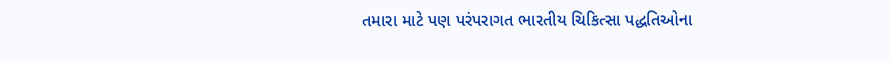તમારા માટે પણ પરંપરાગત ભારતીય ચિકિત્સા પદ્ધતિઓના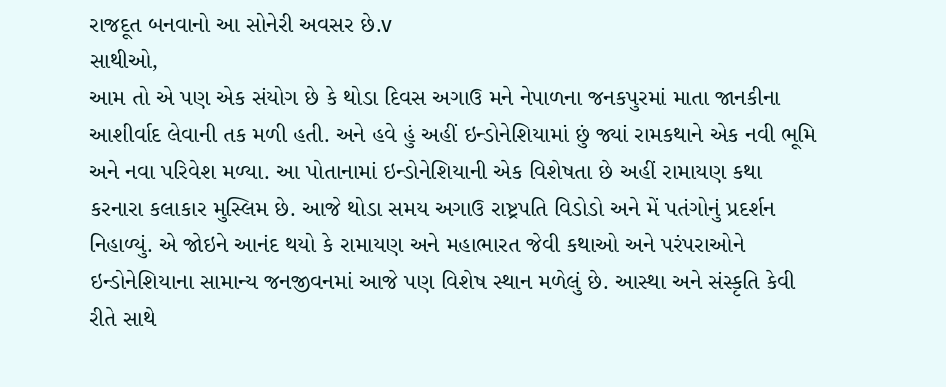રાજદૂત બનવાનો આ સોનેરી અવસર છે.v
સાથીઓ,
આમ તો એ પણ એક સંયોગ છે કે થોડા દિવસ અગાઉ મને નેપાળના જનકપુરમાં માતા જાનકીના આશીર્વાદ લેવાની તક મળી હતી. અને હવે હું અહીં ઇન્ડોનેશિયામાં છું જ્યાં રામકથાને એક નવી ભૂમિ અને નવા પરિવેશ મળ્યા. આ પોતાનામાં ઇન્ડોનેશિયાની એક વિશેષતા છે અહીં રામાયણ કથા કરનારા કલાકાર મુસ્લિમ છે. આજે થોડા સમય અગાઉ રાષ્ટ્રપતિ વિડોડો અને મેં પતંગોનું પ્રદર્શન નિહાળ્યું. એ જોઇને આનંદ થયો કે રામાયણ અને મહાભારત જેવી કથાઓ અને પરંપરાઓને ઇન્ડોનેશિયાના સામાન્ય જનજીવનમાં આજે પણ વિશેષ સ્થાન મળેલું છે. આસ્થા અને સંસ્કૃતિ કેવી રીતે સાથે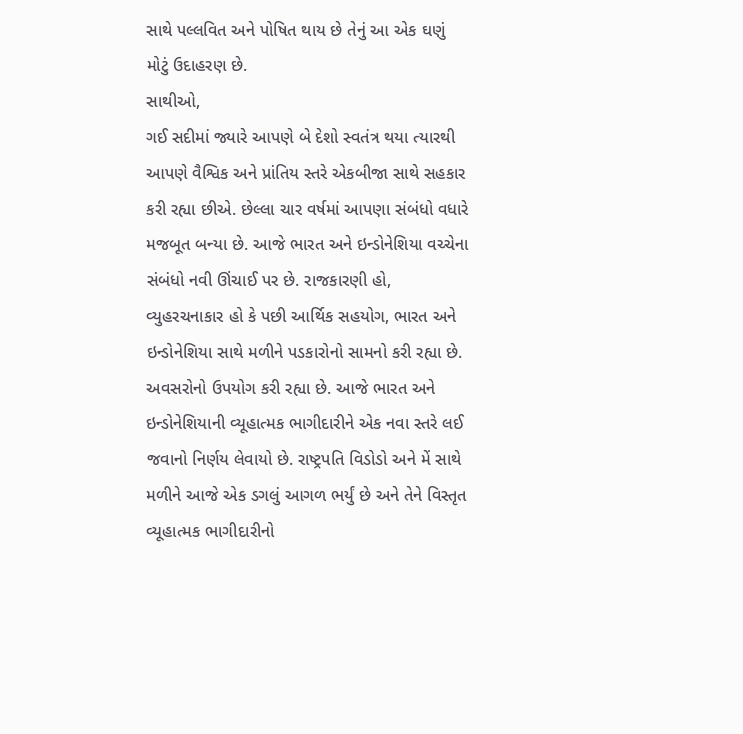સાથે પલ્લવિત અને પોષિત થાય છે તેનું આ એક ઘણું મોટું ઉદાહરણ છે.
સાથીઓ,
ગઈ સદીમાં જ્યારે આપણે બે દેશો સ્વતંત્ર થયા ત્યારથી આપણે વૈશ્વિક અને પ્રાંતિય સ્તરે એકબીજા સાથે સહકાર કરી રહ્યા છીએ. છેલ્લા ચાર વર્ષમાં આપણા સંબંધો વધારે મજબૂત બન્યા છે. આજે ભારત અને ઇન્ડોનેશિયા વચ્ચેના સંબંધો નવી ઊંચાઈ પર છે. રાજકારણી હો, વ્યુહરચનાકાર હો કે પછી આર્થિક સહયોગ, ભારત અને ઇન્ડોનેશિયા સાથે મળીને પડકારોનો સામનો કરી રહ્યા છે. અવસરોનો ઉપયોગ કરી રહ્યા છે. આજે ભારત અને ઇન્ડોનેશિયાની વ્યૂહાત્મક ભાગીદારીને એક નવા સ્તરે લઈ જવાનો નિર્ણય લેવાયો છે. રાષ્ટ્રપતિ વિડોડો અને મેં સાથે મળીને આજે એક ડગલું આગળ ભર્યું છે અને તેને વિસ્તૃત વ્યૂહાત્મક ભાગીદારીનો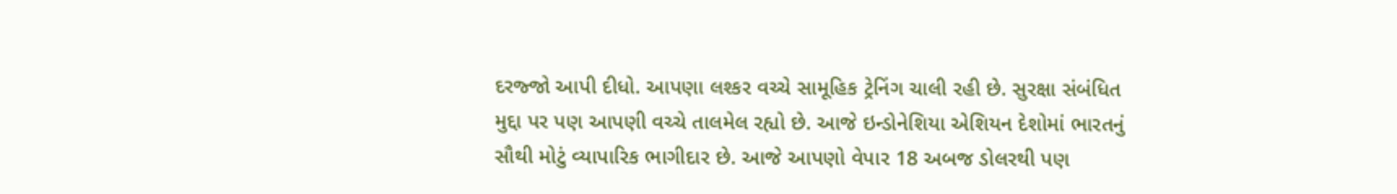દરજ્જો આપી દીધો. આપણા લશ્કર વચ્ચે સામૂહિક ટ્રેનિંગ ચાલી રહી છે. સુરક્ષા સંબંધિત મુદ્દા પર પણ આપણી વચ્ચે તાલમેલ રહ્યો છે. આજે ઇન્ડોનેશિયા એશિયન દેશોમાં ભારતનું સૌથી મોટું વ્યાપારિક ભાગીદાર છે. આજે આપણો વેપાર 18 અબજ ડોલરથી પણ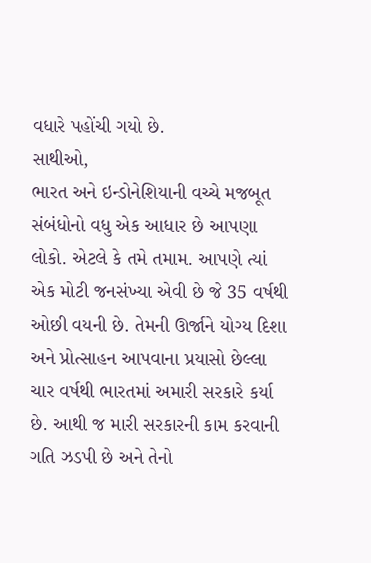વધારે પહોંચી ગયો છે.
સાથીઓ,
ભારત અને ઇન્ડોનેશિયાની વચ્ચે મજબૂત સંબંધોનો વધુ એક આધાર છે આપણા લોકો. એટલે કે તમે તમામ. આપણે ત્યાં એક મોટી જનસંખ્યા એવી છે જે 35 વર્ષથી ઓછી વયની છે. તેમની ઊર્જાને યોગ્ય દિશા અને પ્રોત્સાહન આપવાના પ્રયાસો છેલ્લા ચાર વર્ષથી ભારતમાં અમારી સરકારે કર્યા છે. આથી જ મારી સરકારની કામ કરવાની ગતિ ઝડપી છે અને તેનો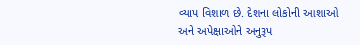વ્યાપ વિશાળ છે. દેશના લોકોની આશાઓ અને અપેક્ષાઓને અનુરૂપ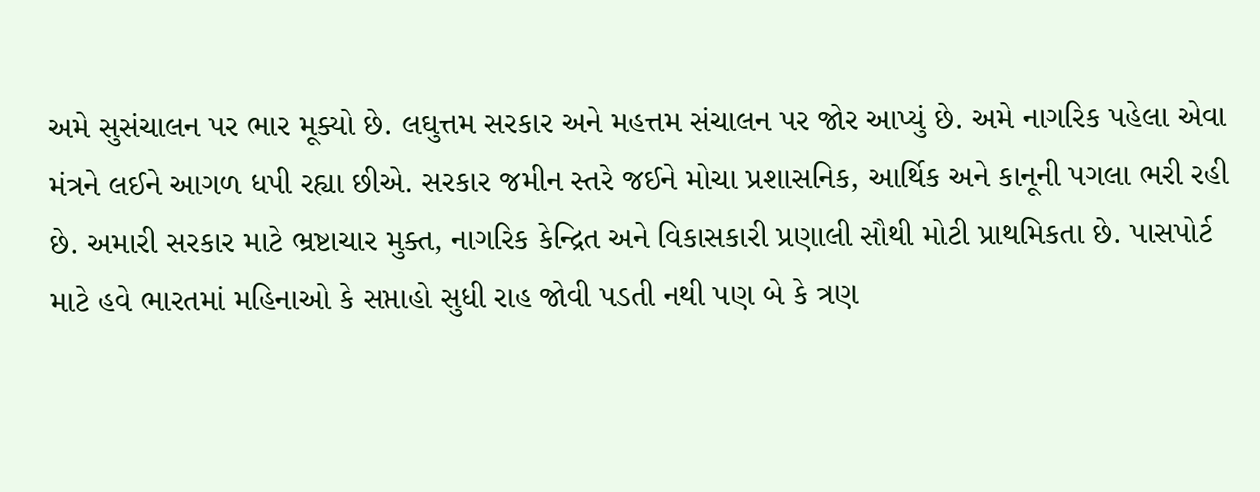અમે સુસંચાલન પર ભાર મૂક્યો છે. લઘુત્તમ સરકાર અને મહત્તમ સંચાલન પર જોર આપ્યું છે. અમે નાગરિક પહેલા એવા મંત્રને લઈને આગળ ધપી રહ્યા છીએ. સરકાર જમીન સ્તરે જઈને મોચા પ્રશાસનિક, આર્થિક અને કાનૂની પગલા ભરી રહી છે. અમારી સરકાર માટે ભ્રષ્ટાચાર મુક્ત, નાગરિક કેન્દ્રિત અને વિકાસકારી પ્રણાલી સૌથી મોટી પ્રાથમિકતા છે. પાસપોર્ટ માટે હવે ભારતમાં મહિનાઓ કે સપ્તાહો સુધી રાહ જોવી પડતી નથી પણ બે કે ત્રણ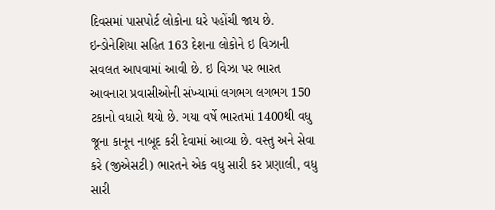દિવસમાં પાસપોર્ટ લોકોના ઘરે પહોંચી જાય છે. ઇન્ડોનેશિયા સહિત 163 દેશના લોકોને ઇ વિઝાની સવલત આપવામાં આવી છે. ઇ વિઝા પર ભારત આવનારા પ્રવાસીઓની સંખ્યામાં લગભગ લગભગ 150 ટકાનો વધારો થયો છે. ગયા વર્ષે ભારતમાં 1400થી વધુ જૂના કાનૂન નાબૂદ કરી દેવામાં આવ્યા છે. વસ્તુ અને સેવા કરે (જીએસટી) ભારતને એક વધુ સારી કર પ્રણાલી, વધુ સારી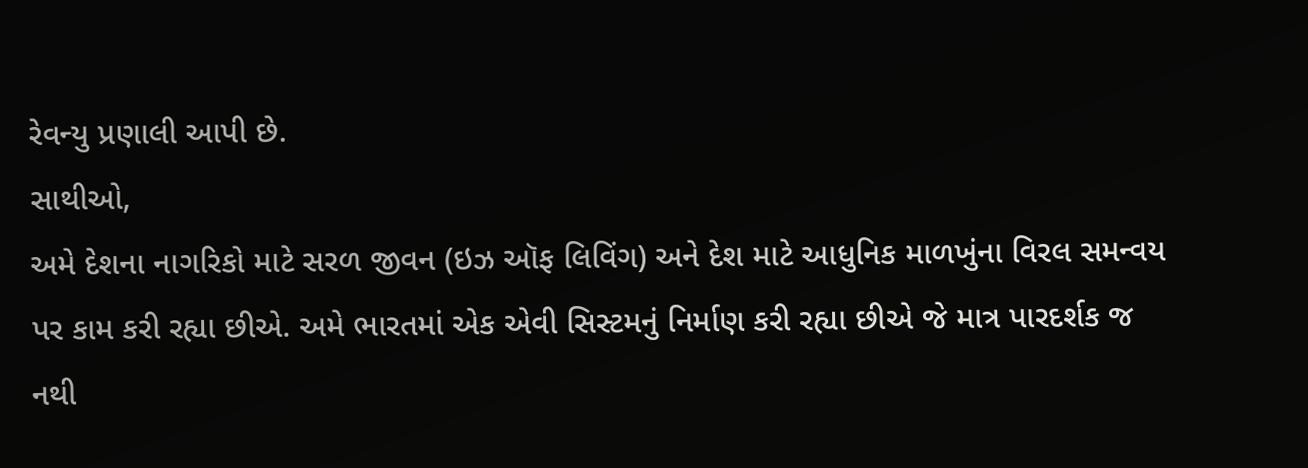રેવન્યુ પ્રણાલી આપી છે.
સાથીઓ,
અમે દેશના નાગરિકો માટે સરળ જીવન (ઇઝ ઑફ લિવિંગ) અને દેશ માટે આધુનિક માળખુંના વિરલ સમન્વય પર કામ કરી રહ્યા છીએ. અમે ભારતમાં એક એવી સિસ્ટમનું નિર્માણ કરી રહ્યા છીએ જે માત્ર પારદર્શક જ નથી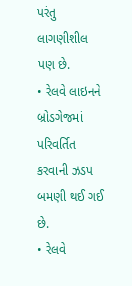પરંતુ લાગણીશીલ પણ છે.
• રેલવે લાઇનને બ્રોડગેજમાં પરિવર્તિત કરવાની ઝડપ બમણી થઈ ગઈ છે.
• રેલવે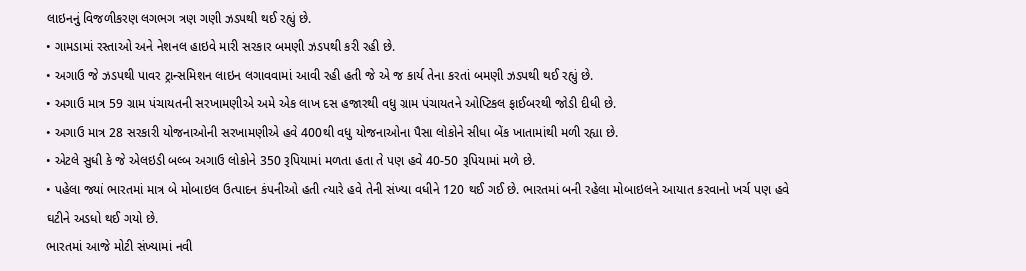લાઇનનું વિજળીકરણ લગભગ ત્રણ ગણી ઝડપથી થઈ રહ્યું છે.
• ગામડામાં રસ્તાઓ અને નેશનલ હાઇવે મારી સરકાર બમણી ઝડપથી કરી રહી છે.
• અગાઉ જે ઝડપથી પાવર ટ્રાન્સમિશન લાઇન લગાવવામાં આવી રહી હતી જે એ જ કાર્ય તેના કરતાં બમણી ઝડપથી થઈ રહ્યું છે.
• અગાઉ માત્ર 59 ગ્રામ પંચાયતની સરખામણીએ અમે એક લાખ દસ હજારથી વધુ ગ્રામ પંચાયતને ઓપ્ટિકલ ફાઈબરથી જોડી દીધી છે.
• અગાઉ માત્ર 28 સરકારી યોજનાઓની સરખામણીએ હવે 400થી વધુ યોજનાઓના પૈસા લોકોને સીધા બેંક ખાતામાંથી મળી રહ્યા છે.
• એટલે સુધી કે જે એલઇડી બલ્બ અગાઉ લોકોને 350 રૂપિયામાં મળતા હતા તે પણ હવે 40-50 રૂપિયામાં મળે છે.
• પહેલા જ્યાં ભારતમાં માત્ર બે મોબાઇલ ઉત્પાદન કંપનીઓ હતી ત્યારે હવે તેની સંખ્યા વધીને 120 થઈ ગઈ છે. ભારતમાં બની રહેલા મોબાઇલને આયાત કરવાનો ખર્ચ પણ હવે ઘટીને અડધો થઈ ગયો છે.
ભારતમાં આજે મોટી સંખ્યામાં નવી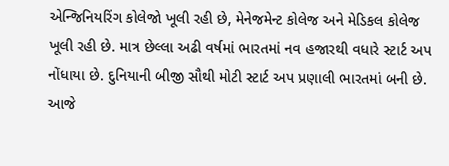એન્જિનિયરિંગ કોલેજો ખૂલી રહી છે, મેનેજમેન્ટ કોલેજ અને મેડિકલ કોલેજ ખૂલી રહી છે. માત્ર છેલ્લા અઢી વર્ષમાં ભારતમાં નવ હજારથી વધારે સ્ટાર્ટ અપ નોંધાયા છે. દુનિયાની બીજી સૌથી મોટી સ્ટાર્ટ અપ પ્રણાલી ભારતમાં બની છે. આજે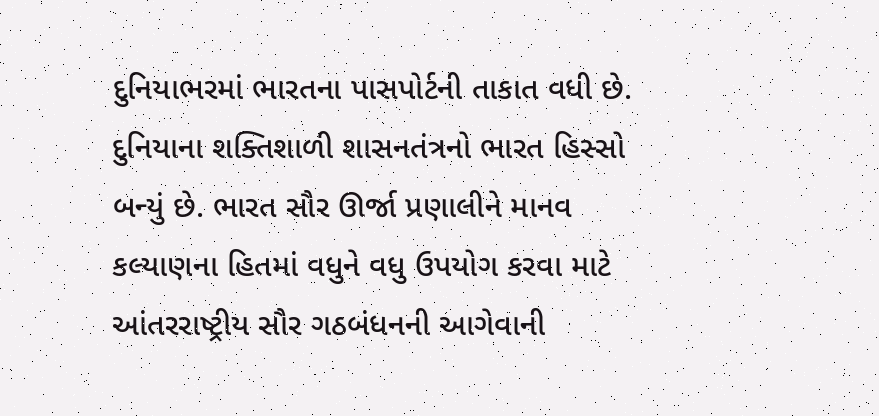દુનિયાભરમાં ભારતના પાસપોર્ટની તાકાત વધી છે. દુનિયાના શક્તિશાળી શાસનતંત્રનો ભારત હિસ્સો બન્યું છે. ભારત સૌર ઊર્જા પ્રણાલીને માનવ કલ્યાણના હિતમાં વધુને વધુ ઉપયોગ કરવા માટે આંતરરાષ્ટ્રીય સૌર ગઠબંધનની આગેવાની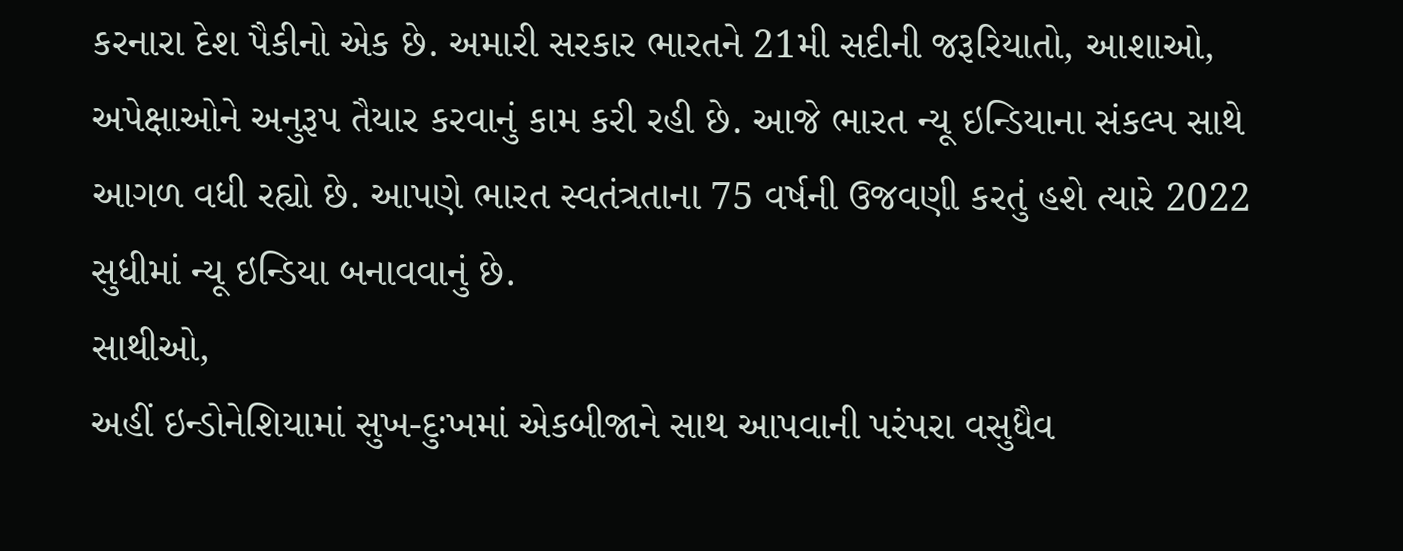કરનારા દેશ પૈકીનો એક છે. અમારી સરકાર ભારતને 21મી સદીની જરૂરિયાતો, આશાઓ, અપેક્ષાઓને અનુરૂપ તૈયાર કરવાનું કામ કરી રહી છે. આજે ભારત ન્યૂ ઇન્ડિયાના સંકલ્પ સાથે આગળ વધી રહ્યો છે. આપણે ભારત સ્વતંત્રતાના 75 વર્ષની ઉજવણી કરતું હશે ત્યારે 2022 સુધીમાં ન્યૂ ઇન્ડિયા બનાવવાનું છે.
સાથીઓ,
અહીં ઇન્ડોનેશિયામાં સુખ-દુઃખમાં એકબીજાને સાથ આપવાની પરંપરા વસુધૈવ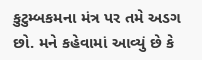કુટુમ્બકમના મંત્ર પર તમે અડગ છો. મને કહેવામાં આવ્યું છે કે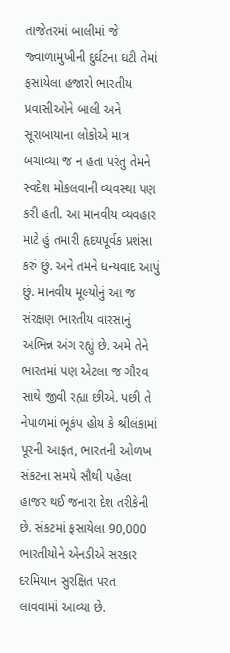તાજેતરમાં બાલીમાં જે જ્વાળામુખીની દુર્ઘટના ઘટી તેમાં ફસાયેલા હજારો ભારતીય પ્રવાસીઓને બાલી અને સૂરાબાયાના લોકોએ માત્ર બચાવ્યા જ ન હતા પરંતુ તેમને સ્વદેશ મોકલવાની વ્યવસ્થા પણ કરી હતી. આ માનવીય વ્યવહાર માટે હું તમારી હૃદયપૂર્વક પ્રશંસા કરું છું. અને તમને ધન્યવાદ આપું છું. માનવીય મૂલ્યોનું આ જ સંરક્ષણ ભારતીય વારસાનું અભિન્ન અંગ રહ્યું છે. અમે તેને ભારતમાં પણ એટલા જ ગૌરવ સાથે જીવી રહ્યા છીએ. પછી તે નેપાળમાં ભૂકંપ હોય કે શ્રીલંકામાં પૂરની આફત, ભારતની ઓળખ સંકટના સમયે સૌથી પહેલા હાજર થઈ જનારા દેશ તરીકેની છે. સંકટમાં ફસાયેલા 90,000 ભારતીયોને એનડીએ સરકાર દરમિયાન સુરક્ષિત પરત લાવવામાં આવ્યા છે.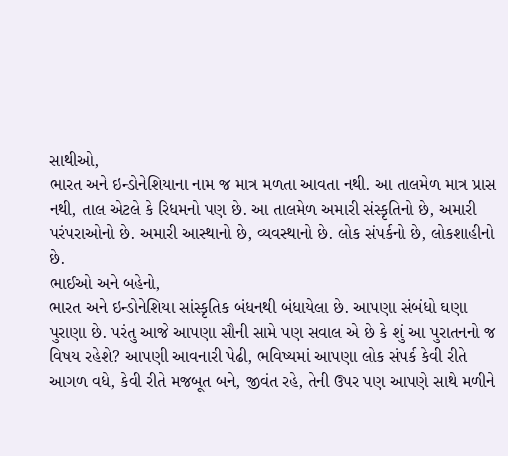સાથીઓ,
ભારત અને ઇન્ડોનેશિયાના નામ જ માત્ર મળતા આવતા નથી. આ તાલમેળ માત્ર પ્રાસ નથી, તાલ એટલે કે રિધમનો પણ છે. આ તાલમેળ અમારી સંસ્કૃતિનો છે, અમારી પરંપરાઓનો છે. અમારી આસ્થાનો છે, વ્યવસ્થાનો છે. લોક સંપર્કનો છે, લોકશાહીનો છે.
ભાઈઓ અને બહેનો,
ભારત અને ઇન્ડોનેશિયા સાંસ્કૃતિક બંધનથી બંધાયેલા છે. આપણા સંબંધો ઘણા પુરાણા છે. પરંતુ આજે આપણા સૌની સામે પણ સવાલ એ છે કે શું આ પુરાતનનો જ વિષય રહેશે? આપણી આવનારી પેઢી, ભવિષ્યમાં આપણા લોક સંપર્ક કેવી રીતે આગળ વધે, કેવી રીતે મજબૂત બને, જીવંત રહે, તેની ઉપર પણ આપણે સાથે મળીને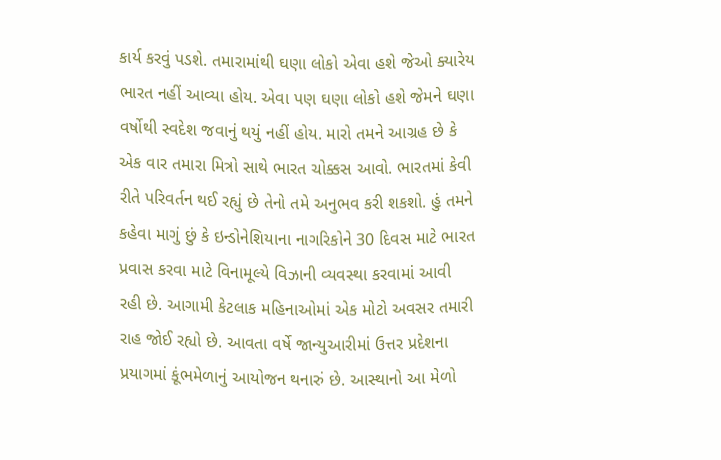કાર્ય કરવું પડશે. તમારામાંથી ઘણા લોકો એવા હશે જેઓ ક્યારેય ભારત નહીં આવ્યા હોય. એવા પણ ઘણા લોકો હશે જેમને ઘણા વર્ષોથી સ્વદેશ જવાનું થયું નહીં હોય. મારો તમને આગ્રહ છે કે એક વાર તમારા મિત્રો સાથે ભારત ચોક્કસ આવો. ભારતમાં કેવી રીતે પરિવર્તન થઈ રહ્યું છે તેનો તમે અનુભવ કરી શકશો. હું તમને કહેવા માગું છું કે ઇન્ડોનેશિયાના નાગરિકોને 30 દિવસ માટે ભારત પ્રવાસ કરવા માટે વિનામૂલ્યે વિઝાની વ્યવસ્થા કરવામાં આવી રહી છે. આગામી કેટલાક મહિનાઓમાં એક મોટો અવસર તમારી રાહ જોઈ રહ્યો છે. આવતા વર્ષે જાન્યુઆરીમાં ઉત્તર પ્રદેશના પ્રયાગમાં કૂંભમેળાનું આયોજન થનારું છે. આસ્થાનો આ મેળો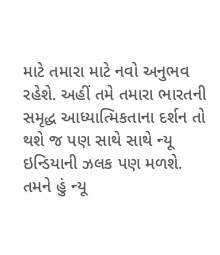માટે તમારા માટે નવો અનુભવ રહેશે. અહીં તમે તમારા ભારતની સમૃદ્ધ આધ્યાત્મિકતાના દર્શન તો થશે જ પણ સાથે સાથે ન્યૂ ઇન્ડિયાની ઝલક પણ મળશે. તમને હું ન્યૂ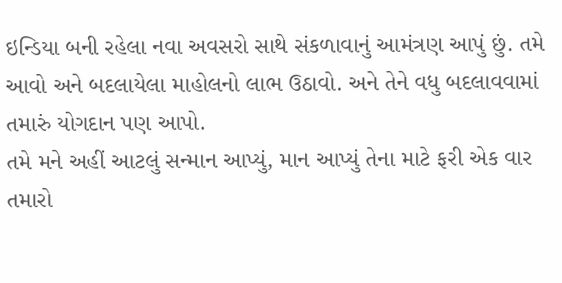ઇન્ડિયા બની રહેલા નવા અવસરો સાથે સંકળાવાનું આમંત્રણ આપું છું. તમે આવો અને બદલાયેલા માહોલનો લાભ ઉઠાવો. અને તેને વધુ બદલાવવામાં તમારું યોગદાન પણ આપો.
તમે મને અહીં આટલું સન્માન આપ્યું, માન આપ્યું તેના માટે ફરી એક વાર તમારો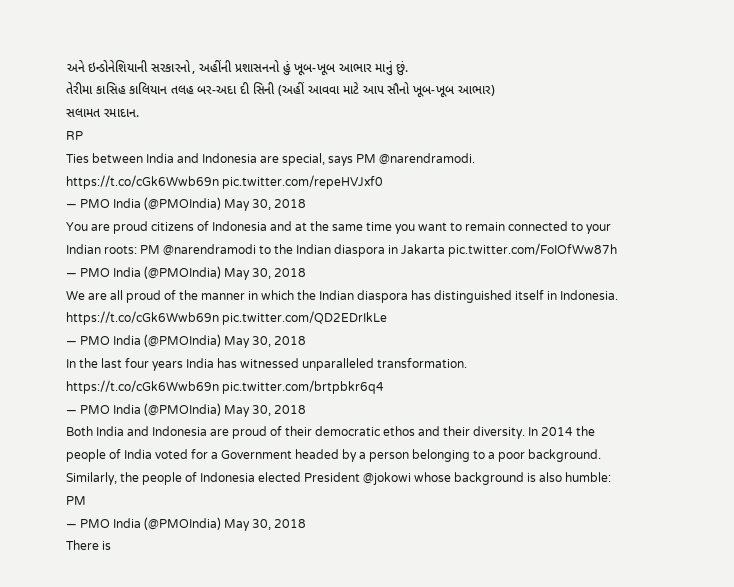અને ઇન્ડોનેશિયાની સરકારનો, અહીંની પ્રશાસનનો હું ખૂબ-ખૂબ આભાર માનું છું.
તેરીમા કાસિહ કાલિયાન તલહ બર-અદા દી સિની (અહીં આવવા માટે આપ સૌનો ખૂબ-ખૂબ આભાર)
સલામત રમાદાન.
RP
Ties between India and Indonesia are special, says PM @narendramodi. https://t.co/cGk6Wwb69n pic.twitter.com/repeHVJxf0
— PMO India (@PMOIndia) May 30, 2018
You are proud citizens of Indonesia and at the same time you want to remain connected to your Indian roots: PM @narendramodi to the Indian diaspora in Jakarta pic.twitter.com/FoIOfWw87h
— PMO India (@PMOIndia) May 30, 2018
We are all proud of the manner in which the Indian diaspora has distinguished itself in Indonesia. https://t.co/cGk6Wwb69n pic.twitter.com/QD2EDrIkLe
— PMO India (@PMOIndia) May 30, 2018
In the last four years India has witnessed unparalleled transformation. https://t.co/cGk6Wwb69n pic.twitter.com/brtpbkr6q4
— PMO India (@PMOIndia) May 30, 2018
Both India and Indonesia are proud of their democratic ethos and their diversity. In 2014 the people of India voted for a Government headed by a person belonging to a poor background. Similarly, the people of Indonesia elected President @jokowi whose background is also humble: PM
— PMO India (@PMOIndia) May 30, 2018
There is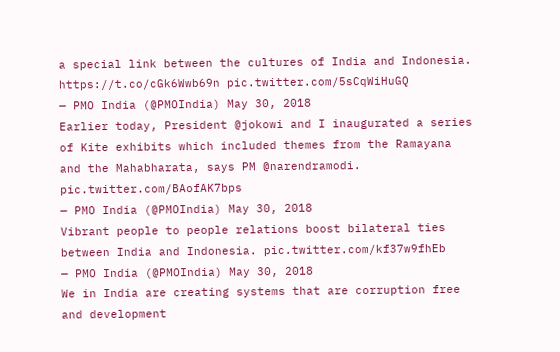a special link between the cultures of India and Indonesia. https://t.co/cGk6Wwb69n pic.twitter.com/5sCqWiHuGQ
— PMO India (@PMOIndia) May 30, 2018
Earlier today, President @jokowi and I inaugurated a series of Kite exhibits which included themes from the Ramayana and the Mahabharata, says PM @narendramodi. pic.twitter.com/BAofAK7bps
— PMO India (@PMOIndia) May 30, 2018
Vibrant people to people relations boost bilateral ties between India and Indonesia. pic.twitter.com/kf37w9fhEb
— PMO India (@PMOIndia) May 30, 2018
We in India are creating systems that are corruption free and development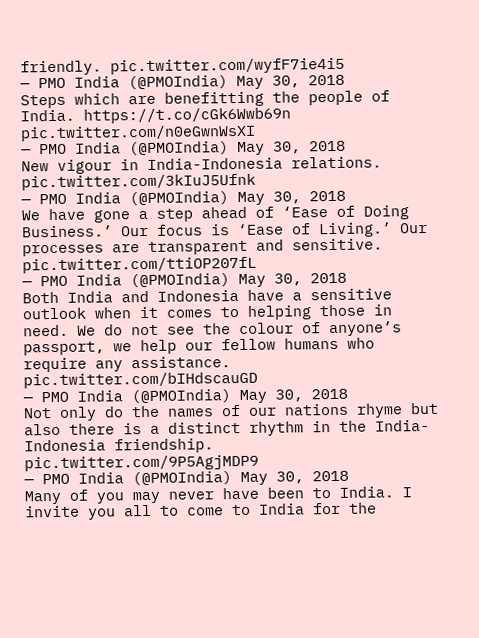friendly. pic.twitter.com/wyfF7ie4i5
— PMO India (@PMOIndia) May 30, 2018
Steps which are benefitting the people of India. https://t.co/cGk6Wwb69n pic.twitter.com/n0eGwnWsXI
— PMO India (@PMOIndia) May 30, 2018
New vigour in India-Indonesia relations. pic.twitter.com/3kIuJ5Ufnk
— PMO India (@PMOIndia) May 30, 2018
We have gone a step ahead of ‘Ease of Doing Business.’ Our focus is ‘Ease of Living.’ Our processes are transparent and sensitive. pic.twitter.com/ttiOP207fL
— PMO India (@PMOIndia) May 30, 2018
Both India and Indonesia have a sensitive outlook when it comes to helping those in need. We do not see the colour of anyone’s passport, we help our fellow humans who require any assistance. pic.twitter.com/bIHdscauGD
— PMO India (@PMOIndia) May 30, 2018
Not only do the names of our nations rhyme but also there is a distinct rhythm in the India-Indonesia friendship. pic.twitter.com/9P5AgjMDP9
— PMO India (@PMOIndia) May 30, 2018
Many of you may never have been to India. I invite you all to come to India for the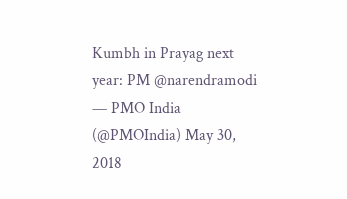Kumbh in Prayag next year: PM @narendramodi
— PMO India (@PMOIndia) May 30, 2018